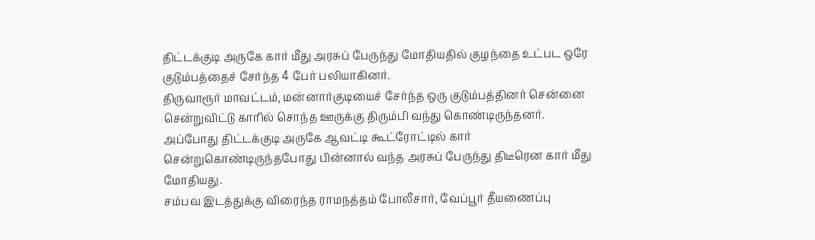திட்டக்குடி அருகே கார் மீது அரசுப் பேருந்து மோதியதில் குழந்தை உட்பட ஒரே குடும்பத்தைச் சேர்ந்த 4 பேர் பலியாகினர்.
திருவாரூர் மாவட்டம், மன்னார்குடியைச் சேர்ந்த ஒரு குடும்பத்தினர் சென்னை சென்றுவிட்டு காரில் சொந்த ஊருக்கு திரும்பி வந்து கொண்டிருந்தனர்.
அப்போது திட்டக்குடி அருகே ஆவட்டி கூட்ரோட்டில் கார் சென்றுகொண்டிருந்தபோது பின்னால் வந்த அரசுப் பேருந்து திடீரென கார் மீது மோதியது.
சம்பவ இடத்துக்கு விரைந்த ராமநத்தம் போலீசார், வேப்பூர் தீயணைப்பு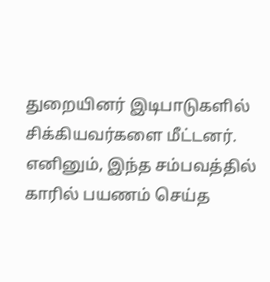துறையினர் இடிபாடுகளில் சிக்கியவர்களை மீட்டனர். எனினும், இந்த சம்பவத்தில் காரில் பயணம் செய்த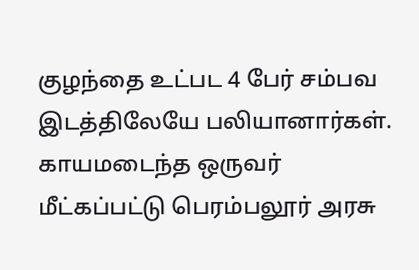குழந்தை உட்பட 4 பேர் சம்பவ இடத்திலேயே பலியானார்கள்.
காயமடைந்த ஒருவர் மீட்கப்பட்டு பெரம்பலூர் அரசு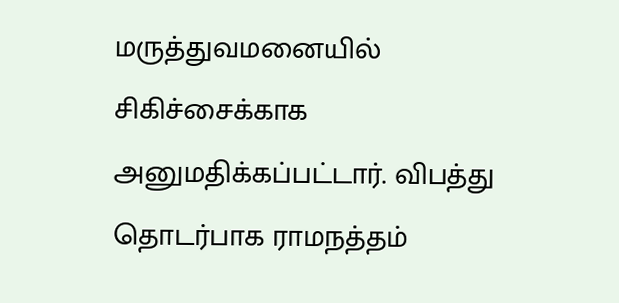மருத்துவமனையில் சிகிச்சைக்காக அனுமதிக்கப்பட்டார். விபத்து தொடர்பாக ராமநத்தம்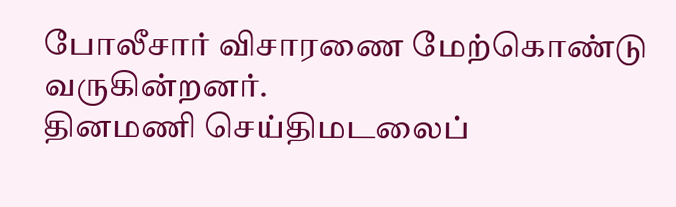போலீசார் விசாரணை மேற்கொண்டு வருகின்றனர்.
தினமணி செய்திமடலைப்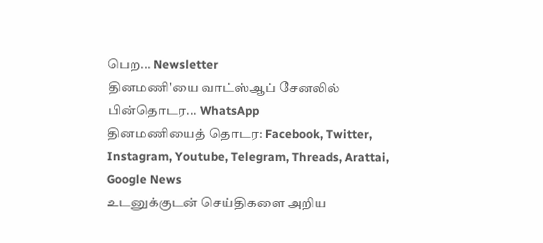பெற... Newsletter
தினமணி'யை வாட்ஸ்ஆப் சேனலில் பின்தொடர... WhatsApp
தினமணியைத் தொடர: Facebook, Twitter, Instagram, Youtube, Telegram, Threads, Arattai, Google News
உடனுக்குடன் செய்திகளை அறிய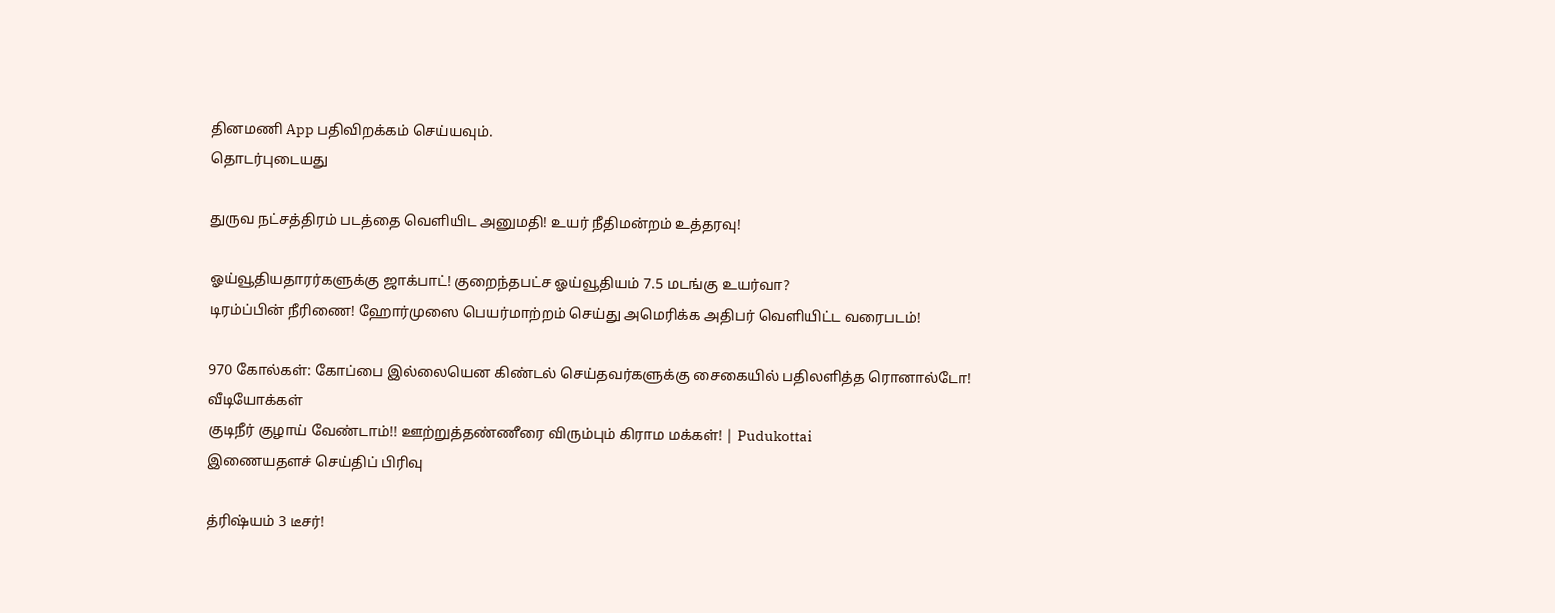தினமணி App பதிவிறக்கம் செய்யவும்.
தொடர்புடையது

துருவ நட்சத்திரம் படத்தை வெளியிட அனுமதி! உயர் நீதிமன்றம் உத்தரவு!

ஓய்வூதியதாரர்களுக்கு ஜாக்பாட்! குறைந்தபட்ச ஓய்வூதியம் 7.5 மடங்கு உயர்வா?
டிரம்ப்பின் நீரிணை! ஹோர்முஸை பெயர்மாற்றம் செய்து அமெரிக்க அதிபர் வெளியிட்ட வரைபடம்!

970 கோல்கள்: கோப்பை இல்லையென கிண்டல் செய்தவர்களுக்கு சைகையில் பதிலளித்த ரொனால்டோ!
வீடியோக்கள்
குடிநீர் குழாய் வேண்டாம்!! ஊற்றுத்தண்ணீரை விரும்பும் கிராம மக்கள்! | Pudukottai
இணையதளச் செய்திப் பிரிவு

த்ரிஷ்யம் 3 டீசர்!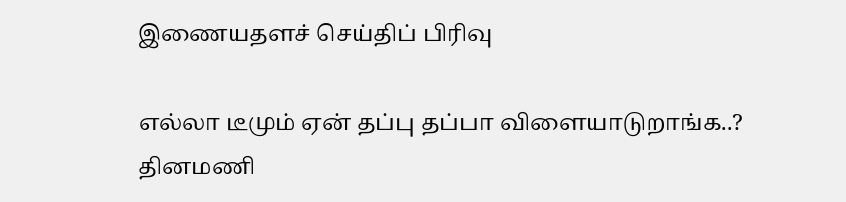இணையதளச் செய்திப் பிரிவு

எல்லா டீமும் ஏன் தப்பு தப்பா விளையாடுறாங்க..?
தினமணி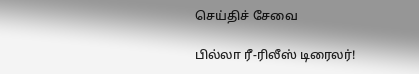செய்திச் சேவை

பில்லா ரீ-ரிலீஸ் டிரைலர்!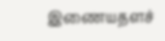இணையதளச்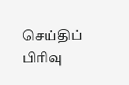செய்திப் பிரிவு